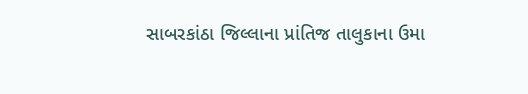સાબરકાંઠા જિલ્લાના પ્રાંતિજ તાલુકાના ઉમા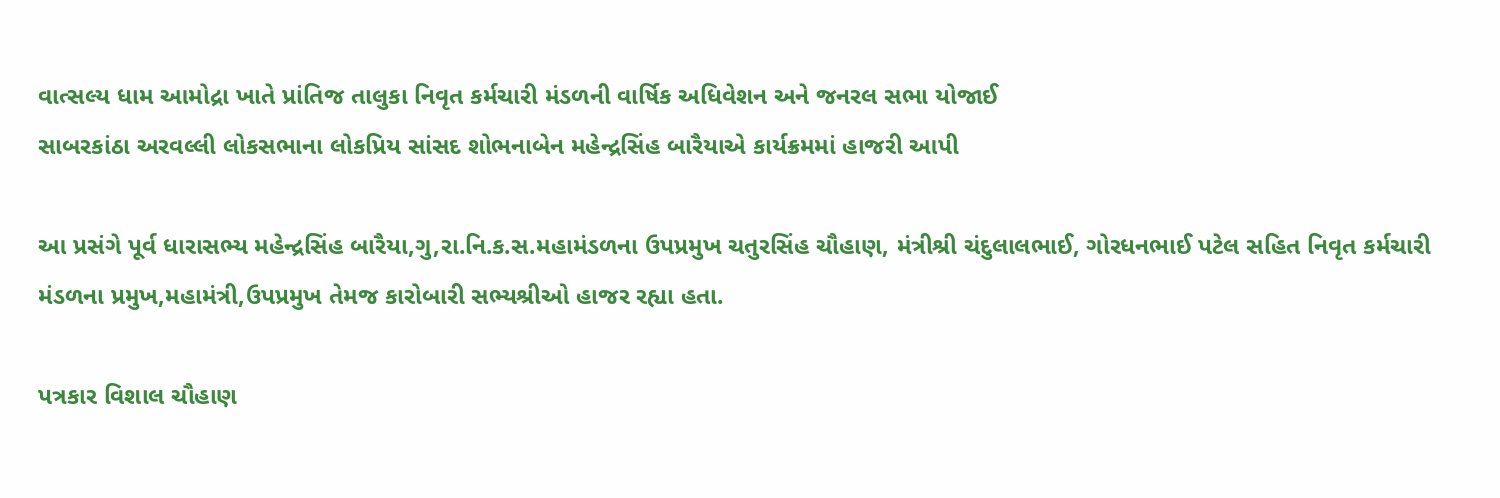વાત્સલ્ય ધામ આમોદ્રા ખાતે પ્રાંતિજ તાલુકા નિવૃત કર્મચારી મંડળની વાર્ષિક અધિવેશન અને જનરલ સભા યોજાઈ
સાબરકાંઠા અરવલ્લી લોકસભાના લોકપ્રિય સાંસદ શોભનાબેન મહેન્દ્રસિંહ બારૈયાએ કાર્યક્રમમાં હાજરી આપી

આ પ્રસંગે પૂર્વ ધારાસભ્ય મહેન્દ્રસિંહ બારૈયા,ગુ,રા.નિ.ક.સ.મહામંડળના ઉપપ્રમુખ ચતુરસિંહ ચૌહાણ, મંત્રીશ્રી ચંદુલાલભાઈ, ગોરધનભાઈ પટેલ સહિત નિવૃત કર્મચારી મંડળના પ્રમુખ,મહામંત્રી,ઉપપ્રમુખ તેમજ કારોબારી સભ્યશ્રીઓ હાજર રહ્યા હતા.

પત્રકાર વિશાલ ચૌહાણ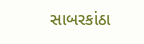સાબરકાંઠા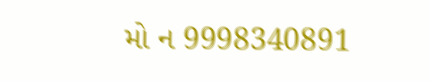મો ન 9998340891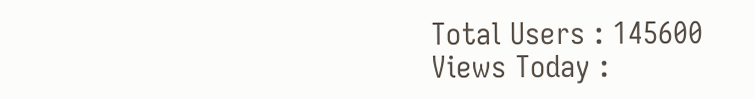Total Users : 145600
Views Today :